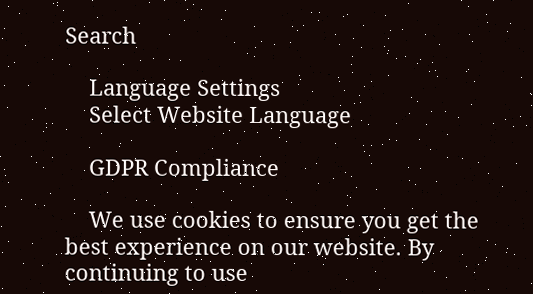Search

    Language Settings
    Select Website Language

    GDPR Compliance

    We use cookies to ensure you get the best experience on our website. By continuing to use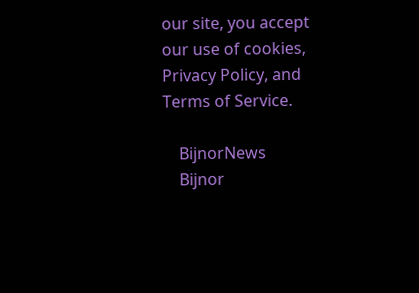our site, you accept our use of cookies, Privacy Policy, and Terms of Service.

    BijnorNews
    Bijnor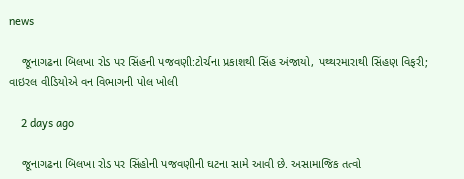news

    જૂનાગઢના બિલખા રોડ પર સિંહની પજવણી:ટોર્ચના પ્રકાશથી સિંહ અંજાયો, પથ્થરમારાથી સિંહણ વિફરી; વાઇરલ વીડિયોએ વન વિભાગની પોલ ખોલી

    2 days ago

    જૂનાગઢના બિલખા રોડ પર સિંહોની પજવણીની ઘટના સામે આવી છે. અસામાજિક તત્વો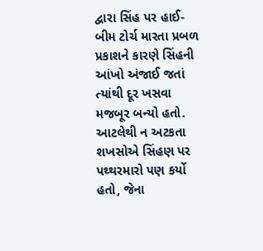દ્વારા સિંહ પર હાઈ-બીમ ટોર્ચ મારતા પ્રબળ પ્રકાશને કારણે સિંહની આંખો અંજાઈ જતાં ત્યાંથી દૂર ખસવા મજબૂર બન્યો હતો. આટલેથી ન અટકતા શખસોએ સિંહણ પર પથ્થરમારો પણ કર્યો હતો, જેના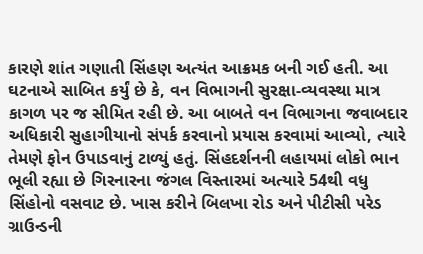કારણે શાંત ગણાતી સિંહણ અત્યંત આક્રમક બની ગઈ હતી. આ ઘટનાએ સાબિત કર્યું છે કે, વન વિભાગની સુરક્ષા-વ્યવસ્થા માત્ર કાગળ પર જ સીમિત રહી છે. આ બાબતે વન વિભાગના જવાબદાર અધિકારી સુહાગીયાનો સંપર્ક કરવાનો પ્રયાસ કરવામાં આવ્યો, ત્યારે તેમણે ફોન ઉપાડવાનું ટાળ્યું હતું. સિંહદર્શનની લહાયમાં લોકો ભાન ભૂલી રહ્યા છે ગિરનારના જંગલ વિસ્તારમાં અત્યારે 54થી વધુ સિંહોનો વસવાટ છે. ખાસ કરીને બિલખા રોડ અને પીટીસી પરેડ ગ્રાઉન્ડની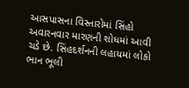આસપાસના વિસ્તારોમાં સિંહો અવારનવાર મારણની શોધમાં આવી ચડે છે. સિંહદર્શનની લહાયમાં લોકો ભાન ભૂલી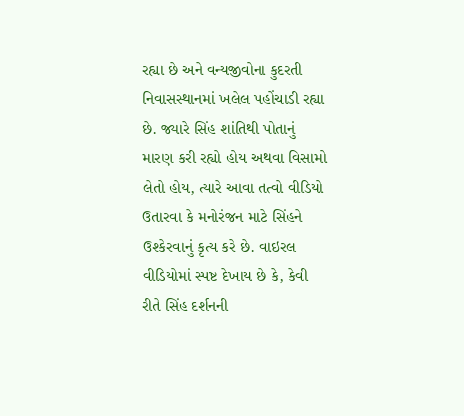રહ્યા છે અને વન્યજીવોના કુદરતી નિવાસસ્થાનમાં ખલેલ પહોંચાડી રહ્યા છે. જ્યારે સિંહ શાંતિથી પોતાનું મારણ કરી રહ્યો હોય અથવા વિસામો લેતો હોય, ત્યારે આવા તત્વો વીડિયો ઉતારવા કે મનોરંજન માટે સિંહને ઉશ્કેરવાનું કૃત્ય કરે છે. વાઇરલ વીડિયોમાં સ્પષ્ટ દેખાય છે કે, કેવી રીતે સિંહ દર્શનની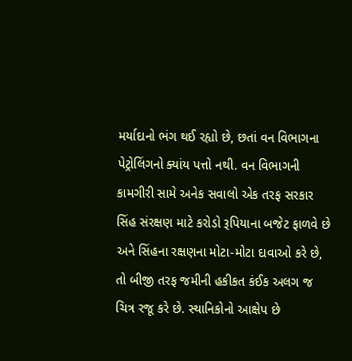મર્યાદાનો ભંગ થઈ રહ્યો છે, છતાં વન વિભાગના પેટ્રોલિંગનો ક્યાંય પત્તો નથી. વન વિભાગની કામગીરી સામે અનેક સવાલો એક તરફ સરકાર સિંહ સંરક્ષણ માટે કરોડો રૂપિયાના બજેટ ફાળવે છે અને સિંહના રક્ષણના મોટા-મોટા દાવાઓ કરે છે, તો બીજી તરફ જમીની હકીકત કંઈક અલગ જ ચિત્ર રજૂ કરે છે. સ્થાનિકોનો આક્ષેપ છે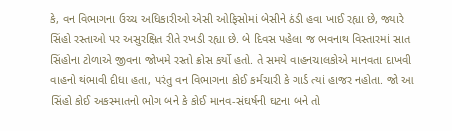કે, વન વિભાગના ઉચ્ચ અધિકારીઓ એસી ઓફિસોમાં બેસીને ઠંડી હવા ખાઈ રહ્યા છે, જ્યારે સિંહો રસ્તાઓ પર અસુરક્ષિત રીતે રખડી રહ્યા છે. બે દિવસ પહેલા જ ભવનાથ વિસ્તારમાં સાત સિંહોના ટોળાએ જીવના જોખમે રસ્તો ક્રોસ કર્યો હતો. તે સમયે વાહનચાલકોએ માનવતા દાખવી વાહનો થંભાવી દીધા હતા, પરંતુ વન વિભાગના કોઈ કર્મચારી કે ગાર્ડ ત્યાં હાજર નહોતા. જો આ સિંહો કોઈ અકસ્માતનો ભોગ બને કે કોઈ માનવ-સંઘર્ષની ઘટના બને તો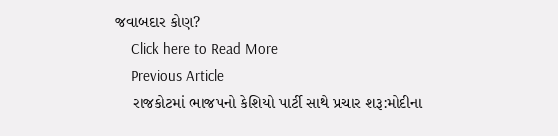જવાબદાર કોણ?
    Click here to Read More
    Previous Article
    રાજકોટમાં ભાજપનો કેશિયો પાર્ટી સાથે પ્રચાર શરૂ:મોદીના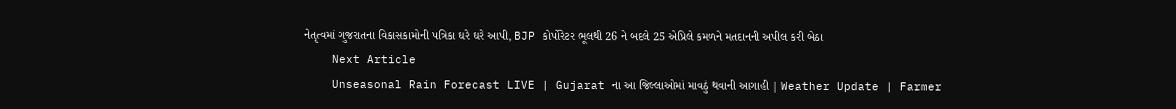નેતૃત્વમાં ગુજરાતના વિકાસકામોની પત્રિકા ઘરે ઘરે આપી, BJP કોર્પોરેટર ભૂલથી 26 ને બદલે 25 એપ્રિલે કમળને મતદાનની અપીલ કરી બેઠા
    Next Article
    Unseasonal Rain Forecast LIVE | Gujarat ના આ જિલ્લાઓમાં માવઠું થવાની આગાહી | Weather Update | Farmer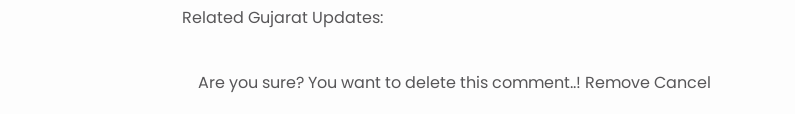Related Gujarat Updates:

    Are you sure? You want to delete this comment..! Remove Cancel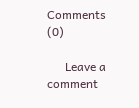Comments (0)

      Leave a comment